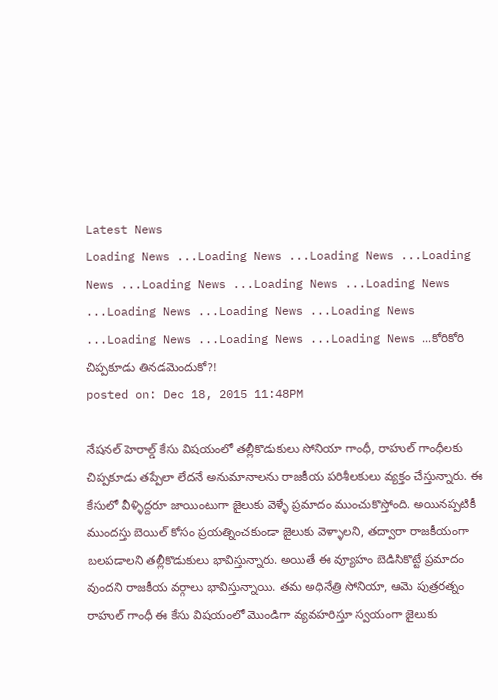Latest News
Loading News ...Loading News ...Loading News ...Loading News ...Loading News ...Loading News ...Loading News ...Loading News ...Loading News ...Loading News ...Loading News ...Loading News ...Loading News ...కోరికోరి చిప్పకూడు తినడమెందుకో?!
posted on: Dec 18, 2015 11:48PM

నేషనల్ హెరాల్డ్ కేసు విషయంలో తల్లీకొడుకులు సోనియా గాంధీ, రాహుల్ గాంధీలకు చిప్పకూడు తప్పేలా లేదనే అనుమానాలను రాజకీయ పరిశీలకులు వ్యక్తం చేస్తున్నారు. ఈ కేసులో వీళ్ళిద్దరూ జాయింటుగా జైలుకు వెళ్ళే ప్రమాదం ముంచుకొస్తోంది. అయినప్పటికీ ముందస్తు బెయిల్ కోసం ప్రయత్నించకుండా జైలుకు వెళ్ళాలని, తద్వారా రాజకీయంగా బలపడాలని తల్లీకొడుకులు భావిస్తున్నారు. అయితే ఈ వ్యూహం బెడిసికొట్టే ప్రమాదం వుందని రాజకీయ వర్గాలు భావిస్తున్నాయి. తమ అధినేత్రి సోనియా, ఆమె పుత్రరత్నం రాహుల్ గాంధీ ఈ కేసు విషయంలో మొండిగా వ్యవహరిస్తూ స్వయంగా జైలుకు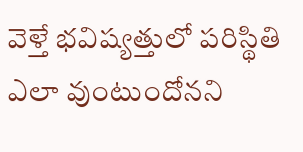వెళ్తే భవిష్యత్తులో పరిస్థితి ఎలా వుంటుందోనని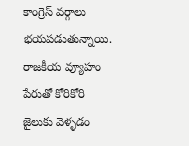కాంగ్రెస్ వర్గాలు భయపడుతున్నాయి. రాజకీయ వ్యూహం పేరుతో కోరికోరి జైలుకు వెళ్ళడం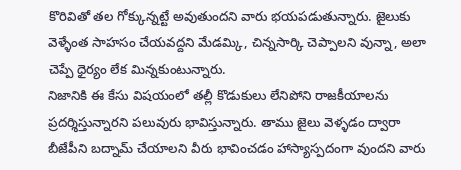కొరివితో తల గోక్కున్నట్టే అవుతుందని వారు భయపడుతున్నారు. జైలుకు వెళ్ళేంత సాహసం చేయవద్దని మేడమ్కి, చిన్నసార్కి చెప్పాలని వున్నా, అలా చెప్పే ధైర్యం లేక మిన్నకుంటున్నారు.
నిజానికి ఈ కేసు విషయంలో తల్లీ కొడుకులు లేనిపోని రాజకీయాలను ప్రదర్శిస్తున్నారని పలువురు భావిస్తున్నారు. తాము జైలు వెళ్ళడం ద్వారా బీజేపీని బద్నామ్ చేయాలని వీరు భావించడం హాస్యాస్పదంగా వుందని వారు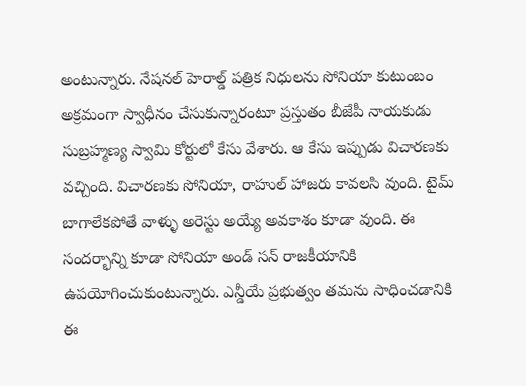అంటున్నారు. నేషనల్ హెరాల్డ్ పత్రిక నిధులను సోనియా కుటుంబం అక్రమంగా స్వాధీనం చేసుకున్నారంటూ ప్రస్తుతం బీజేపీ నాయకుడు సుబ్రహ్మణ్య స్వామి కోర్టులో కేసు వేశారు. ఆ కేసు ఇప్పుడు విచారణకు వచ్చింది. విచారణకు సోనియా, రాహుల్ హాజరు కావలసి వుంది. టైమ్ బాగాలేకపోతే వాళ్ళు అరెస్టు అయ్యే అవకాశం కూడా వుంది. ఈ సందర్భాన్ని కూడా సోనియా అండ్ సన్ రాజకీయానికి ఉపయోగించుకుంటున్నారు. ఎన్డీయే ప్రభుత్వం తమను సాధించడానికి ఈ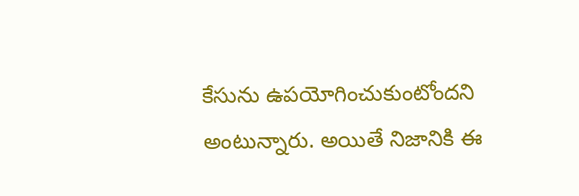కేసును ఉపయోగించుకుంటోందని అంటున్నారు. అయితే నిజానికి ఈ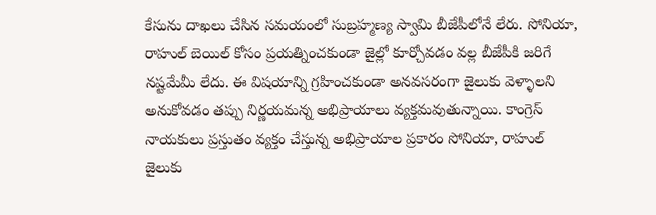కేసును దాఖలు చేసిన సమయంలో సుబ్రహ్మణ్య స్వామి బీజేపీలోనే లేరు. సోనియా, రాహుల్ బెయిల్ కోసం ప్రయత్నించకుండా జైల్లో కూర్చోవడం వల్ల బీజేపీకి జరిగే నష్టమేమీ లేదు. ఈ విషయాన్ని గ్రహించకుండా అనవసరంగా జైలుకు వెళ్ళాలని అనుకోవడం తప్పు నిర్ణయమన్న అభిప్రాయాలు వ్యక్తమవుతున్నాయి. కాంగ్రెస్ నాయకులు ప్రస్తుతం వ్యక్తం చేస్తున్న అభిప్రాయాల ప్రకారం సోనియా, రాహుల్ జైలుకు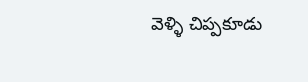వెళ్ళి చిప్పకూడు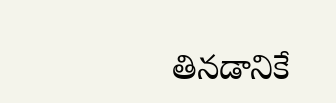తినడానికే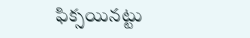ఫిక్సయినట్టు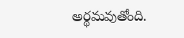అర్థమవుతోంది.